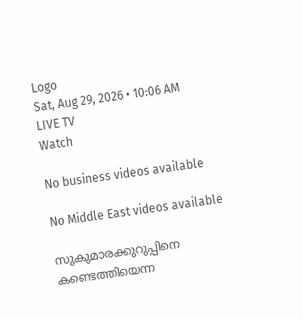Logo
Sat, Aug 29, 2026 • 10:06 AM
LIVE TV
Watch

No business videos available

No Middle East videos available

സുകുമാരക്കുറുപ്പിനെ കണ്ടെത്തിയെന്ന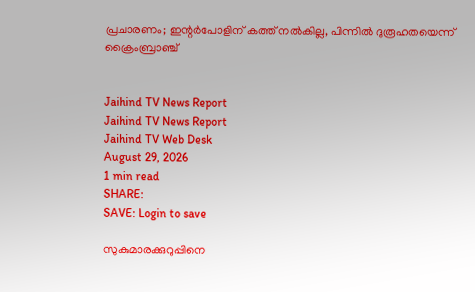പ്രചാരണം; ഇന്റർപോളിന് കത്ത് നൽകില്ല, പിന്നിൽ ദുരൂഹതയെന്ന് ക്രൈംബ്രാഞ്ച്


Jaihind TV News Report
Jaihind TV News Report
Jaihind TV Web Desk
August 29, 2026
1 min read
SHARE:
SAVE: Login to save

സുകുമാരക്കുറുപ്പിനെ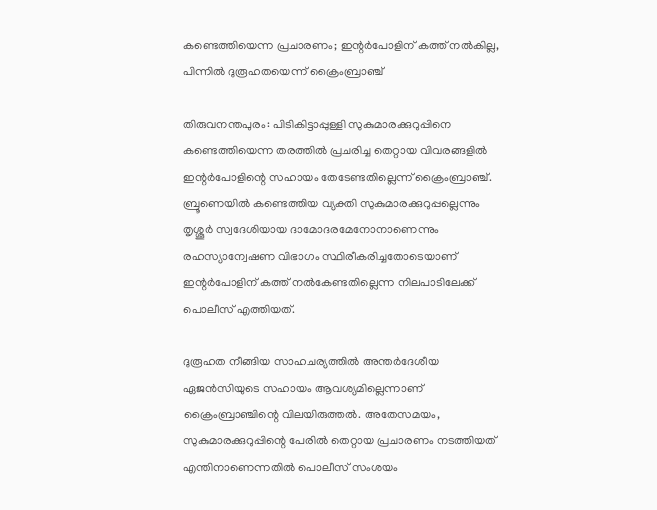കണ്ടെത്തിയെന്ന പ്രചാരണം; ഇന്റർപോളിന് കത്ത് നൽകില്ല, പിന്നിൽ ദുരൂഹതയെന്ന് ക്രൈംബ്രാഞ്ച്

തിരുവനന്തപുരം: പിടികിട്ടാപ്പുള്ളി സുകുമാരക്കുറുപ്പിനെ കണ്ടെത്തിയെന്ന തരത്തിൽ പ്രചരിച്ച തെറ്റായ വിവരങ്ങളിൽ ഇന്റർപോളിന്റെ സഹായം തേടേണ്ടതില്ലെന്ന് ക്രൈംബ്രാഞ്ച്. ബ്രൂണെയിൽ കണ്ടെത്തിയ വ്യക്തി സുകുമാരക്കുറുപ്പല്ലെന്നും തൃശ്ശൂർ സ്വദേശിയായ ദാമോദരമേനോനാണെന്നും രഹസ്യാന്വേഷണ വിഭാഗം സ്ഥിരീകരിച്ചതോടെയാണ് ഇന്റർപോളിന് കത്ത് നൽകേണ്ടതില്ലെന്ന നിലപാടിലേക്ക് പൊലീസ് എത്തിയത്.

ദുരൂഹത നീങ്ങിയ സാഹചര്യത്തിൽ അന്തർദേശീയ ഏജൻസിയുടെ സഹായം ആവശ്യമില്ലെന്നാണ് ക്രൈംബ്രാഞ്ചിന്റെ വിലയിരുത്തൽ. അതേസമയം, സുകുമാരക്കുറുപ്പിന്റെ പേരിൽ തെറ്റായ പ്രചാരണം നടത്തിയത് എന്തിനാണെന്നതിൽ പൊലീസ് സംശയം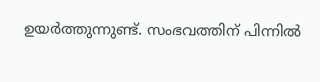ഉയർത്തുന്നുണ്ട്. സംഭവത്തിന് പിന്നിൽ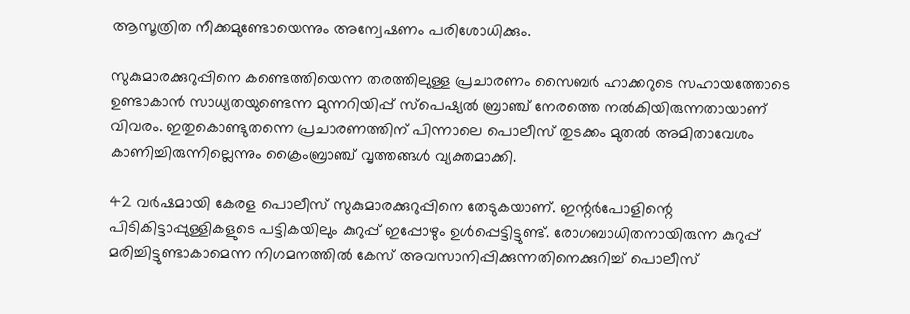ആസൂത്രിത നീക്കമുണ്ടോയെന്നും അന്വേഷണം പരിശോധിക്കും.

സുകുമാരക്കുറുപ്പിനെ കണ്ടെത്തിയെന്ന തരത്തിലുള്ള പ്രചാരണം സൈബർ ഹാക്കറുടെ സഹായത്തോടെ ഉണ്ടാകാൻ സാധ്യതയുണ്ടെന്ന മുന്നറിയിപ്പ് സ്പെഷ്യൽ ബ്രാഞ്ച് നേരത്തെ നൽകിയിരുന്നതായാണ് വിവരം. ഇതുകൊണ്ടുതന്നെ പ്രചാരണത്തിന് പിന്നാലെ പൊലീസ് തുടക്കം മുതൽ അമിതാവേശം കാണിച്ചിരുന്നില്ലെന്നും ക്രൈംബ്രാഞ്ച് വൃത്തങ്ങൾ വ്യക്തമാക്കി.

42 വർഷമായി കേരള പൊലീസ് സുകുമാരക്കുറുപ്പിനെ തേടുകയാണ്. ഇന്റർപോളിന്റെ പിടികിട്ടാപ്പുള്ളികളുടെ പട്ടികയിലും കുറുപ്പ് ഇപ്പോഴും ഉൾപ്പെട്ടിട്ടുണ്ട്. രോഗബാധിതനായിരുന്ന കുറുപ്പ് മരിച്ചിട്ടുണ്ടാകാമെന്ന നിഗമനത്തിൽ കേസ് അവസാനിപ്പിക്കുന്നതിനെക്കുറിച്ച് പൊലീസ്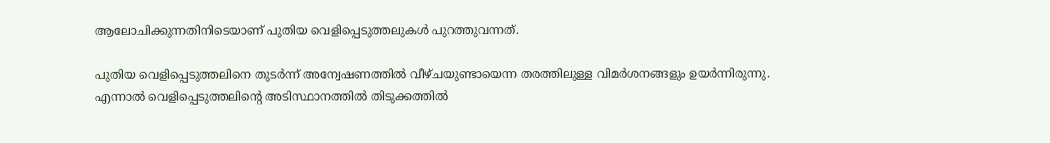ആലോചിക്കുന്നതിനിടെയാണ് പുതിയ വെളിപ്പെടുത്തലുകൾ പുറത്തുവന്നത്.

പുതിയ വെളിപ്പെടുത്തലിനെ തുടർന്ന് അന്വേഷണത്തിൽ വീഴ്ചയുണ്ടായെന്ന തരത്തിലുള്ള വിമർശനങ്ങളും ഉയർന്നിരുന്നു. എന്നാൽ വെളിപ്പെടുത്തലിന്റെ അടിസ്ഥാനത്തിൽ തിടുക്കത്തിൽ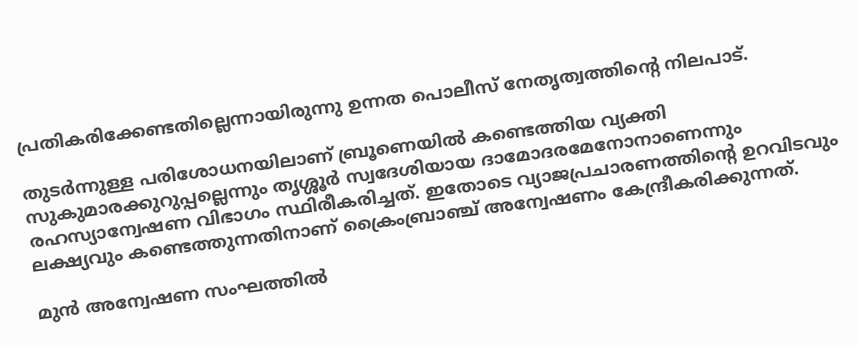പ്രതികരിക്കേണ്ടതില്ലെന്നായിരുന്നു ഉന്നത പൊലീസ് നേതൃത്വത്തിന്റെ നിലപാട്.

തുടർന്നുള്ള പരിശോധനയിലാണ് ബ്രൂണെയിൽ കണ്ടെത്തിയ വ്യക്തി സുകുമാരക്കുറുപ്പല്ലെന്നും തൃശ്ശൂർ സ്വദേശിയായ ദാമോദരമേനോനാണെന്നും രഹസ്യാന്വേഷണ വിഭാഗം സ്ഥിരീകരിച്ചത്. ഇതോടെ വ്യാജപ്രചാരണത്തിന്റെ ഉറവിടവും ലക്ഷ്യവും കണ്ടെത്തുന്നതിനാണ് ക്രൈംബ്രാഞ്ച് അന്വേഷണം കേന്ദ്രീകരിക്കുന്നത്.

മുൻ അന്വേഷണ സംഘത്തിൽ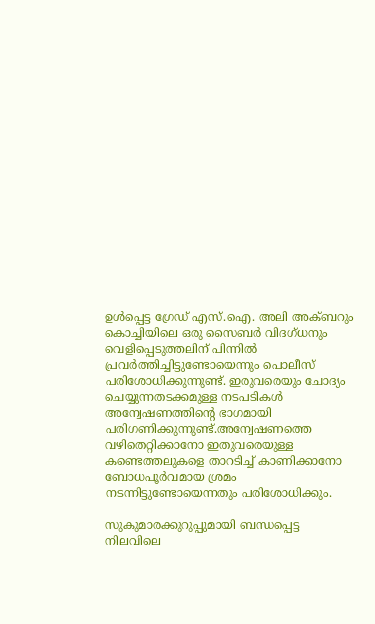ഉൾപ്പെട്ട ഗ്രേഡ് എസ്.ഐ. അലി അക്ബറും കൊച്ചിയിലെ ഒരു സൈബർ വിദഗ്ധനും വെളിപ്പെടുത്തലിന് പിന്നിൽ പ്രവർത്തിച്ചിട്ടുണ്ടോയെന്നും പൊലീസ് പരിശോധിക്കുന്നുണ്ട്. ഇരുവരെയും ചോദ്യം ചെയ്യുന്നതടക്കമുള്ള നടപടികൾ അന്വേഷണത്തിന്റെ ഭാഗമായി പരിഗണിക്കുന്നുണ്ട്.അന്വേഷണത്തെ വഴിതെറ്റിക്കാനോ ഇതുവരെയുള്ള കണ്ടെത്തലുകളെ താറടിച്ച് കാണിക്കാനോ ബോധപൂർവമായ ശ്രമം നടന്നിട്ടുണ്ടോയെന്നതും പരിശോധിക്കും.

സുകുമാരക്കുറുപ്പുമായി ബന്ധപ്പെട്ട നിലവിലെ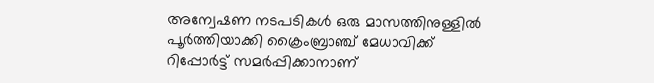അന്വേഷണ നടപടികൾ ഒരു മാസത്തിനുള്ളിൽ പൂർത്തിയാക്കി ക്രൈംബ്രാഞ്ച് മേധാവിക്ക് റിപ്പോർട്ട് സമർപ്പിക്കാനാണ്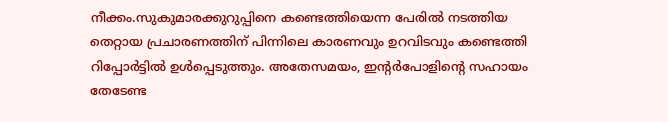നീക്കം.സുകുമാരക്കുറുപ്പിനെ കണ്ടെത്തിയെന്ന പേരിൽ നടത്തിയ തെറ്റായ പ്രചാരണത്തിന് പിന്നിലെ കാരണവും ഉറവിടവും കണ്ടെത്തി റിപ്പോർട്ടിൽ ഉൾപ്പെടുത്തും. അതേസമയം, ഇന്റർപോളിന്റെ സഹായം തേടേണ്ട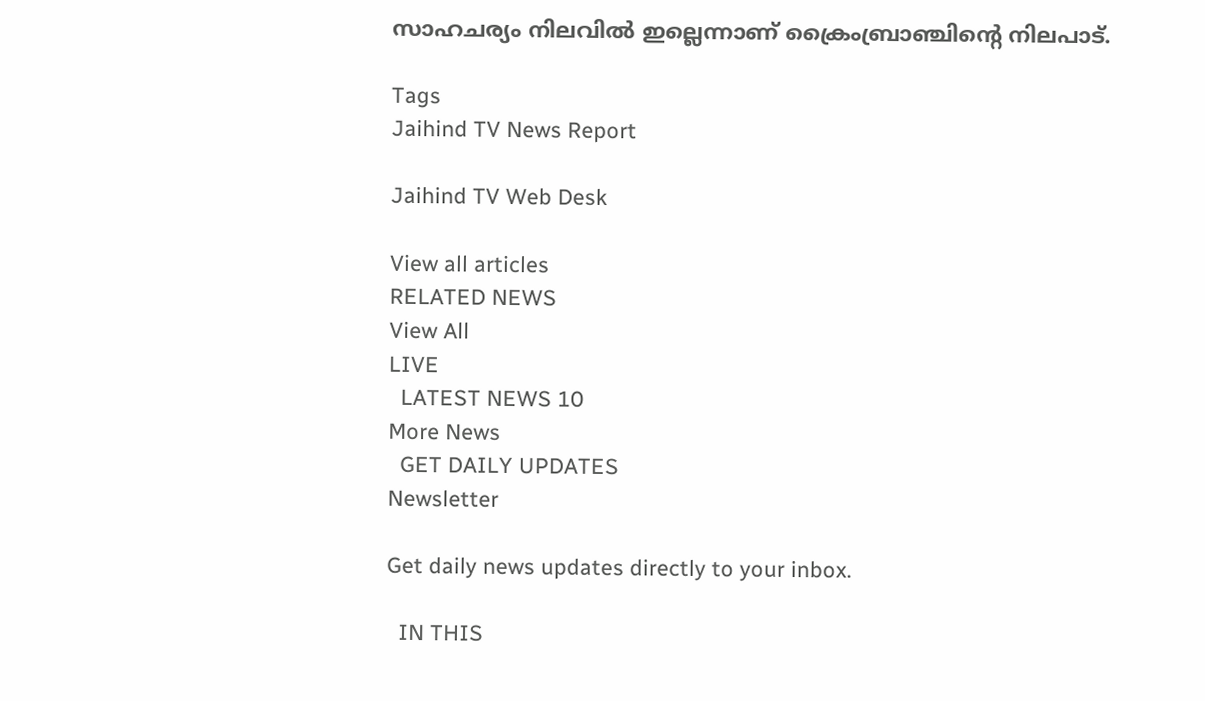സാഹചര്യം നിലവിൽ ഇല്ലെന്നാണ് ക്രൈംബ്രാഞ്ചിന്റെ നിലപാട്.

Tags
Jaihind TV News Report

Jaihind TV Web Desk

View all articles
RELATED NEWS
View All
LIVE
  LATEST NEWS 10
More News
  GET DAILY UPDATES
Newsletter

Get daily news updates directly to your inbox.

  IN THIS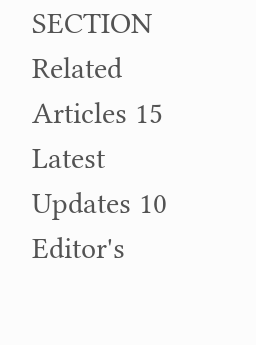SECTION
Related Articles 15
Latest Updates 10
Editor's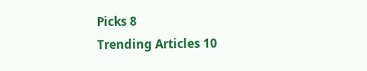Picks 8
Trending Articles 10